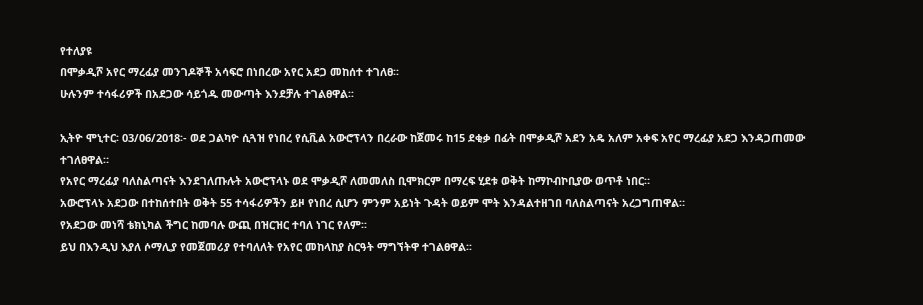የተለያዩ
በሞቃዲሾ አየር ማረፊያ መንገዶኞች አሳፍሮ በነበረው አየር አደጋ መከሰተ ተገለፀ፡፡
ሁሉንም ተሳፋሪዎች በአደጋው ሳይጎዱ መውጣት እንደቻሉ ተገልፀዋል፡፡

ኢትዮ ሞኒተር፡ 03/06/2018፡- ወደ ጋልካዮ ሲጓዝ የነበረ የሲቪል አውሮፕላን በረራው ከጀመሩ ከ15 ደቂቃ በፊት በሞቃዲሾ አደን አዴ አለም አቀፍ አየር ማረፊያ አደጋ እንዳጋጠመው ተገለፀዋል።
የአየር ማረፊያ ባለስልጣናት እንደገለጡሉት አውሮፕላኑ ወደ ሞቃዲሾ ለመመለስ ቢሞክርም በማረፍ ሂደቱ ወቅት ከማኮብኮቢያው ወጥቶ ነበር።
አውሮፕላኑ አደጋው በተከሰተበት ወቅት 55 ተሳፋሪዎችን ይዞ የነበረ ሲሆን ምንም አይነት ጉዳት ወይም ሞት እንዳልተዘገበ ባለስልጣናት አረጋግጠዋል።
የአደጋው መነሻ ቴክኒካል ችግር ከመባሉ ውጪ በዝርዝር ተባለ ነገር የለም፡፡
ይህ በእንዲህ እያለ ሶማሊያ የመጀመሪያ የተባለለት የአየር መከላከያ ስርዓት ማግኘትዋ ተገልፀዋል፡፡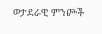ወታደራዊ ምንጮች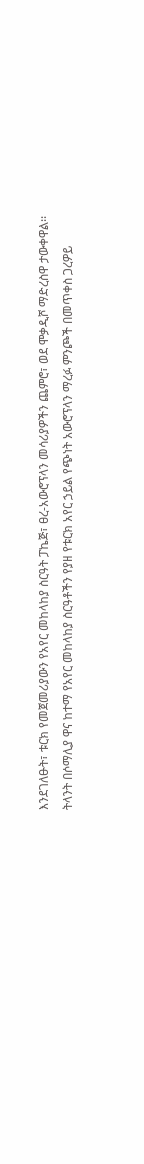እንደገለፁት፣ ቱርክ የመጀመሪያውን የአየር መከላከያ ስርዓት ፓኬጅ፣ ፀረ-አውሮፕላን መሳሪያዎችን ጨምሮ፣ ወደ ሞቃዲሾ ማድረስዋ ታውቀዋል፡፡
ትላንት በሶማሊያ ዋና ከተማ የአየር መከላከያ ስርዓቶችን የያዘ የቱርክ አየር ኃይል የጭነት አውሮፕላን ማረፉ ምንጮች በመጥቀስ ጋረዎይ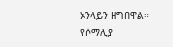ኦንላይን ዘግበዋል።
የሶማሊያ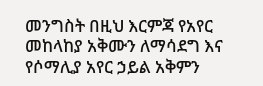መንግስት በዚህ እርምጃ የአየር መከላከያ አቅሙን ለማሳደግ እና የሶማሊያ አየር ኃይል አቅምን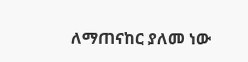ለማጠናከር ያለመ ነው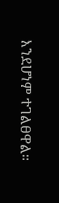እንደሆነም ተገልፀዋል።